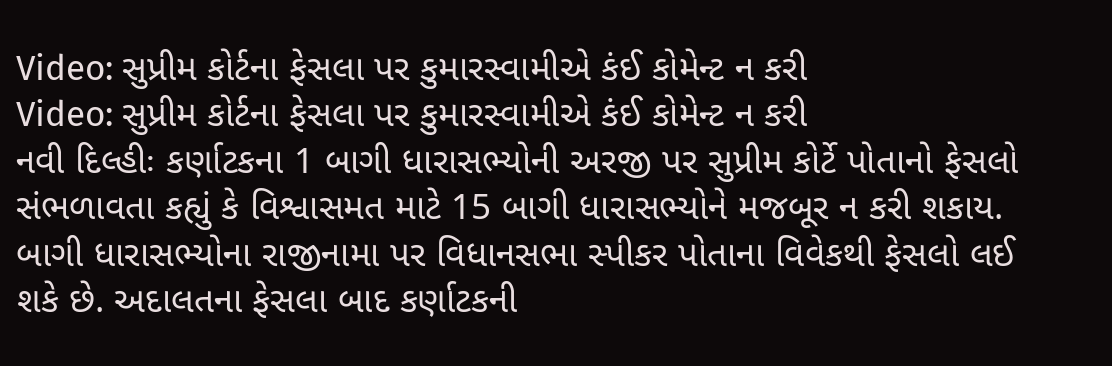Video: સુપ્રીમ કોર્ટના ફેસલા પર કુમારસ્વામીએ કંઈ કોમેન્ટ ન કરી
Video: સુપ્રીમ કોર્ટના ફેસલા પર કુમારસ્વામીએ કંઈ કોમેન્ટ ન કરી
નવી દિલ્હીઃ કર્ણાટકના 1 બાગી ધારાસભ્યોની અરજી પર સુપ્રીમ કોર્ટે પોતાનો ફેસલો સંભળાવતા કહ્યું કે વિશ્વાસમત માટે 15 બાગી ધારાસભ્યોને મજબૂર ન કરી શકાય. બાગી ધારાસભ્યોના રાજીનામા પર વિધાનસભા સ્પીકર પોતાના વિવેકથી ફેસલો લઈ શકે છે. અદાલતના ફેસલા બાદ કર્ણાટકની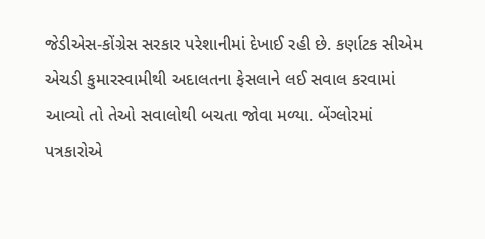જેડીએસ-કોંગ્રેસ સરકાર પરેશાનીમાં દેખાઈ રહી છે. કર્ણાટક સીએમ એચડી કુમારસ્વામીથી અદાલતના ફેસલાને લઈ સવાલ કરવામાં આવ્યો તો તેઓ સવાલોથી બચતા જોવા મળ્યા. બેંગ્લોરમાં પત્રકારોએ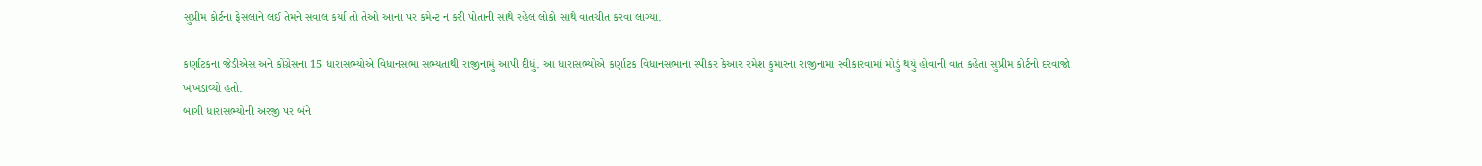સુપ્રીમ કોર્ટના ફેસલાને લઈ તેમને સવાલ કર્યા તો તેઓ આના પર કમેન્ટ ન કરી પોતાની સાથે રહેલ લોકો સાથે વાતચીત કરવા લાગ્યા.

કર્ણાટકના જેડીએસ અને કોંગ્રેસના 15 ધારાસભ્યોએ વિધાનસભા સભ્યતાથી રાજીનામું આપી દીધું. આ ધારાસભ્યોએ કર્ણાટક વિધાનસભાના સ્પીકર કેઆર રમેશ કુમારના રાજીનામા સ્વીકારવામાં મોડું થયું હોવાની વાત કહેતા સુપ્રીમ કોર્ટનો દરવાજો ખખડાવ્યો હતો.
બાગી ધારાસભ્યોની અરજી પર બંને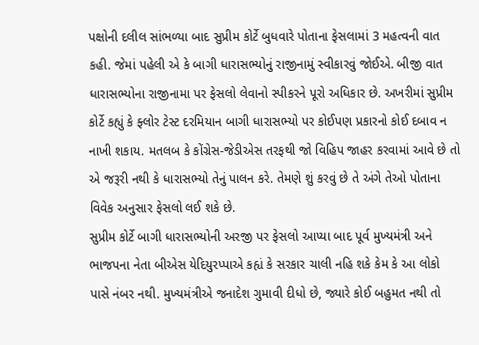પક્ષોની દલીલ સાંભળ્યા બાદ સુપ્રીમ કોર્ટે બુધવારે પોતાના ફેસલામાં 3 મહત્વની વાત કહી. જેમાં પહેલી એ કે બાગી ધારાસભ્યોનું રાજીનામું સ્વીકારવું જોઈએ. બીજી વાત ધારાસભ્યોના રાજીનામા પર ફેસલો લેવાનો સ્પીકરને પૂરો અધિકાર છે. અખરીમાં સુપ્રીમ કોર્ટે કહ્યું કે ફ્લોર ટેસ્ટ દરમિયાન બાગી ધારાસભ્યો પર કોઈપણ પ્રકારનો કોઈ દબાવ ન નાખી શકાય. મતલબ કે કોંગ્રેસ-જેડીએસ તરફથી જો વિહિપ જાહર કરવામાં આવે છે તો એ જરૂરી નથી કે ધારાસભ્યો તેનું પાલન કરે. તેમણે શું કરવું છે તે અંગે તેઓ પોતાના વિવેક અનુસાર ફેસલો લઈ શકે છે.
સુપ્રીમ કોર્ટે બાગી ધારાસભ્યોની અરજી પર ફેસલો આપ્યા બાદ પૂર્વ મુખ્યમંત્રી અને ભાજપના નેતા બીએસ યેદિયુરપ્પાએ કહ્યં કે સરકાર ચાલી નહિ શકે કેમ કે આ લોકો પાસે નંબર નથી. મુખ્યમંત્રીએ જનાદેશ ગુમાવી દીધો છે, જ્યારે કોઈ બહુમત નથી તો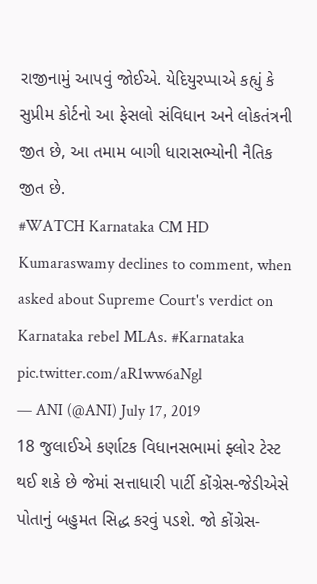રાજીનામું આપવું જોઈએ. યેદિયુરપ્પાએ કહ્યું કે સુપ્રીમ કોર્ટનો આ ફેસલો સંવિધાન અને લોકતંત્રની જીત છે, આ તમામ બાગી ધારાસભ્યોની નૈતિક જીત છે.
#WATCH Karnataka CM HD Kumaraswamy declines to comment, when asked about Supreme Court's verdict on Karnataka rebel MLAs. #Karnataka pic.twitter.com/aR1ww6aNgl
— ANI (@ANI) July 17, 2019
18 જુલાઈએ કર્ણાટક વિધાનસભામાં ફ્લોર ટેસ્ટ થઈ શકે છે જેમાં સત્તાધારી પાર્ટી કોંગ્રેસ-જેડીએસે પોતાનું બહુમત સિદ્ધ કરવું પડશે. જો કોંગ્રેસ-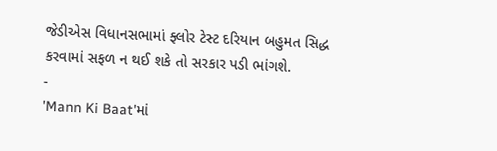જેડીએસ વિધાનસભામાં ફ્લોર ટેસ્ટ દરિયાન બહુમત સિદ્ધ કરવામાં સફળ ન થઈ શકે તો સરકાર પડી ભાંગશે.
-
'Mann Ki Baat'માં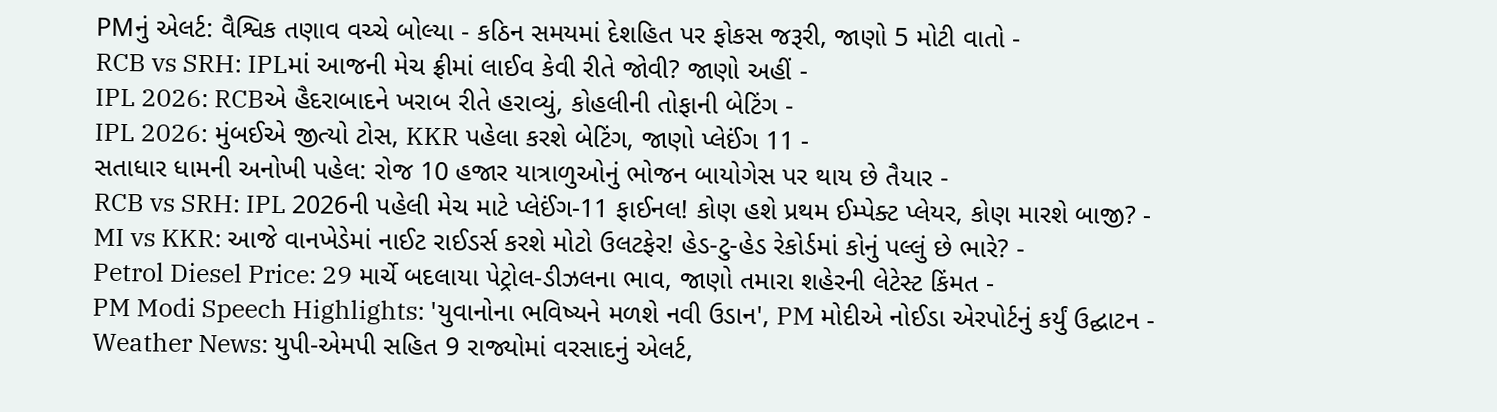PMનું એલર્ટ: વૈશ્વિક તણાવ વચ્ચે બોલ્યા - કઠિન સમયમાં દેશહિત પર ફોકસ જરૂરી, જાણો 5 મોટી વાતો -
RCB vs SRH: IPLમાં આજની મેચ ફ્રીમાં લાઈવ કેવી રીતે જોવી? જાણો અહીં -
IPL 2026: RCBએ હૈદરાબાદને ખરાબ રીતે હરાવ્યું, કોહલીની તોફાની બેટિંગ -
IPL 2026: મુંબઈએ જીત્યો ટોસ, KKR પહેલા કરશે બેટિંગ, જાણો પ્લેઈંગ 11 -
સતાધાર ધામની અનોખી પહેલ: રોજ 10 હજાર યાત્રાળુઓનું ભોજન બાયોગેસ પર થાય છે તૈયાર -
RCB vs SRH: IPL 2026ની પહેલી મેચ માટે પ્લેઈંગ-11 ફાઈનલ! કોણ હશે પ્રથમ ઈમ્પેક્ટ પ્લેયર, કોણ મારશે બાજી? -
MI vs KKR: આજે વાનખેડેમાં નાઈટ રાઈડર્સ કરશે મોટો ઉલટફેર! હેડ-ટુ-હેડ રેકોર્ડમાં કોનું પલ્લું છે ભારે? -
Petrol Diesel Price: 29 માર્ચે બદલાયા પેટ્રોલ-ડીઝલના ભાવ, જાણો તમારા શહેરની લેટેસ્ટ કિંમત -
PM Modi Speech Highlights: 'યુવાનોના ભવિષ્યને મળશે નવી ઉડાન', PM મોદીએ નોઈડા એરપોર્ટનું કર્યું ઉદ્ઘાટન -
Weather News: યુપી-એમપી સહિત 9 રાજ્યોમાં વરસાદનું એલર્ટ,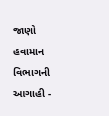જાણો હવામાન વિભાગની આગાહી -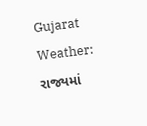Gujarat Weather: રાજ્યમાં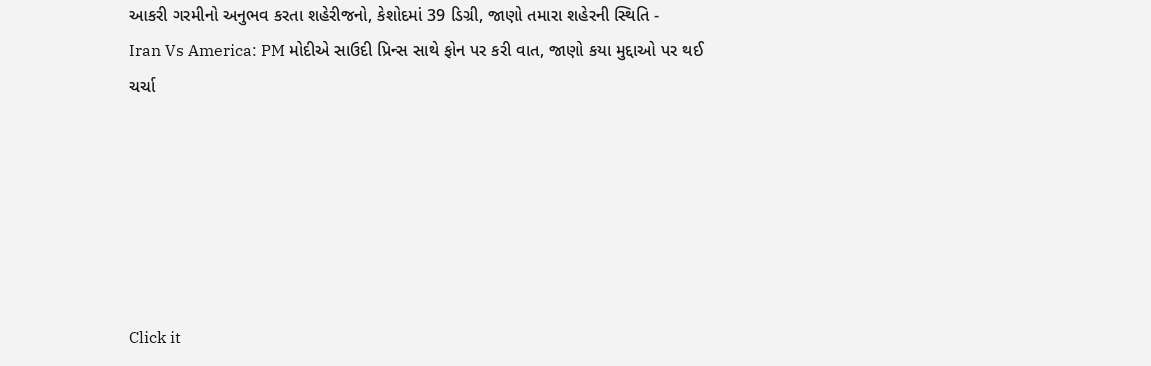આકરી ગરમીનો અનુભવ કરતા શહેરીજનો, કેશોદમાં 39 ડિગ્રી, જાણો તમારા શહેરની સ્થિતિ -
Iran Vs America: PM મોદીએ સાઉદી પ્રિન્સ સાથે ફોન પર કરી વાત, જાણો કયા મુદ્દાઓ પર થઈ ચર્ચા






Click it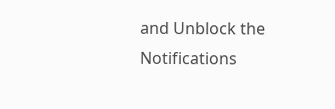and Unblock the Notifications